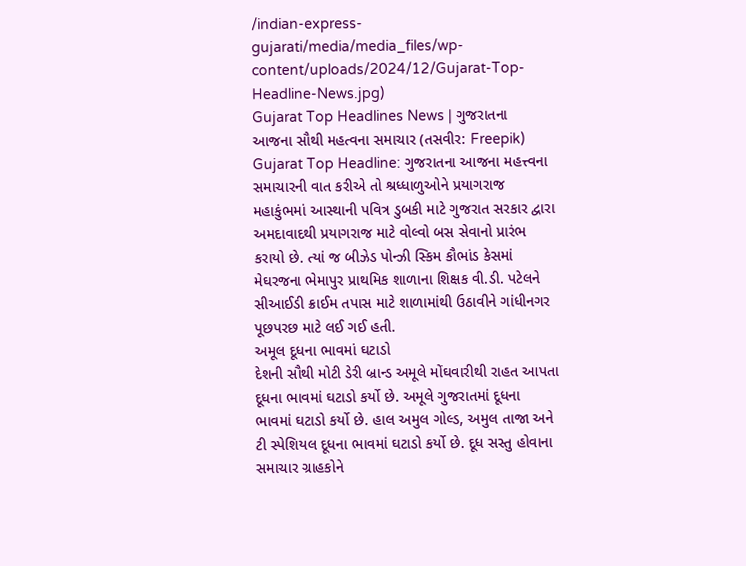/indian-express-gujarati/media/media_files/wp-content/uploads/2024/12/Gujarat-Top-Headline-News.jpg)
Gujarat Top Headlines News | ગુજરાતના આજના સૌથી મહત્વના સમાચાર (તસવીર: Freepik)
Gujarat Top Headline: ગુજરાતના આજના મહત્ત્વના સમાચારની વાત કરીએ તો શ્રધ્ધાળુઓને પ્રયાગરાજ મહાકુંભમાં આસ્થાની પવિત્ર ડુબકી માટે ગુજરાત સરકાર દ્વારા અમદાવાદથી પ્રયાગરાજ માટે વોલ્વો બસ સેવાનો પ્રારંભ કરાયો છે. ત્યાં જ બીઝેડ પોન્ઝી સ્કિમ કૌભાંડ કેસમાં મેઘરજના ભેમાપુર પ્રાથમિક શાળાના શિક્ષક વી.ડી. પટેલને સીઆઈડી ક્રાઈમ તપાસ માટે શાળામાંથી ઉઠાવીને ગાંધીનગર પૂછપરછ માટે લઈ ગઈ હતી.
અમૂલ દૂધના ભાવમાં ઘટાડો
દેશની સૌથી મોટી ડેરી બ્રાન્ડ અમૂલે મોંઘવારીથી રાહત આપતા દૂધના ભાવમાં ઘટાડો કર્યો છે. અમૂલે ગુજરાતમાં દૂધના ભાવમાં ઘટાડો કર્યો છે. હાલ અમુલ ગોલ્ડ, અમુલ તાજા અને ટી સ્પેશિયલ દૂધના ભાવમાં ઘટાડો કર્યો છે. દૂધ સસ્તુ હોવાના સમાચાર ગ્રાહકોને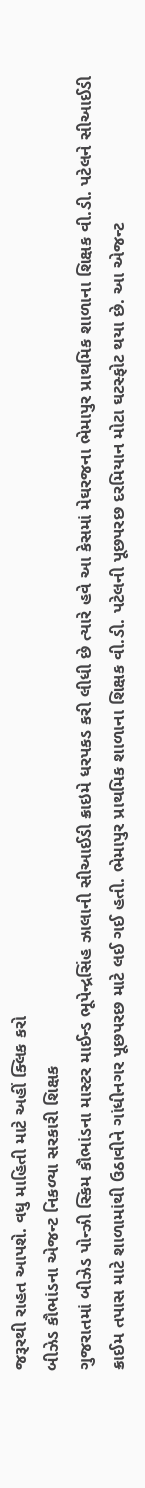જરૂરથી રાહત આપશે. વધુ માહિતી માટે અહીં ક્લિક કરો
બીઝેડ કૌભાંડના એજન્ટ નિકળ્યા સરકારી શિક્ષક
ગુજરાતમાં બીઝેડ પોન્ઝી સ્કિમ કૌભાંડના માસ્ટર માઈન્ડ ભૂપેન્દ્રસિંહ ઝાલાની સીઆઈડી ક્રાઇમે ધરપકડ કરી લીધી છે ત્યારે હવે આ કેસમાં મેઘરજના ભેમાપુર પ્રાથમિક શાળાના શિક્ષક વી.ડી. પટેલને સીઆઈડી ક્રાઈમ તપાસ માટે શાળામાંથી ઉઠાવીને ગાંધીનગર પૂછપરછ માટે લઈ ગઈ હતી. ભેમાપુર પ્રાથમિક શાળાના શિક્ષક વી.ડી. પટેલની પૂછપરછ દરમિયાન મોટા ઘટસ્ફોટ થયા છે. આ એજન્ટ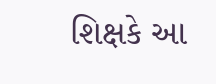શિક્ષકે આ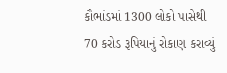કૌભાંડમાં 1300 લોકો પાસેથી 70 કરોડ રૂપિયાનું રોકાણ કરાવ્યું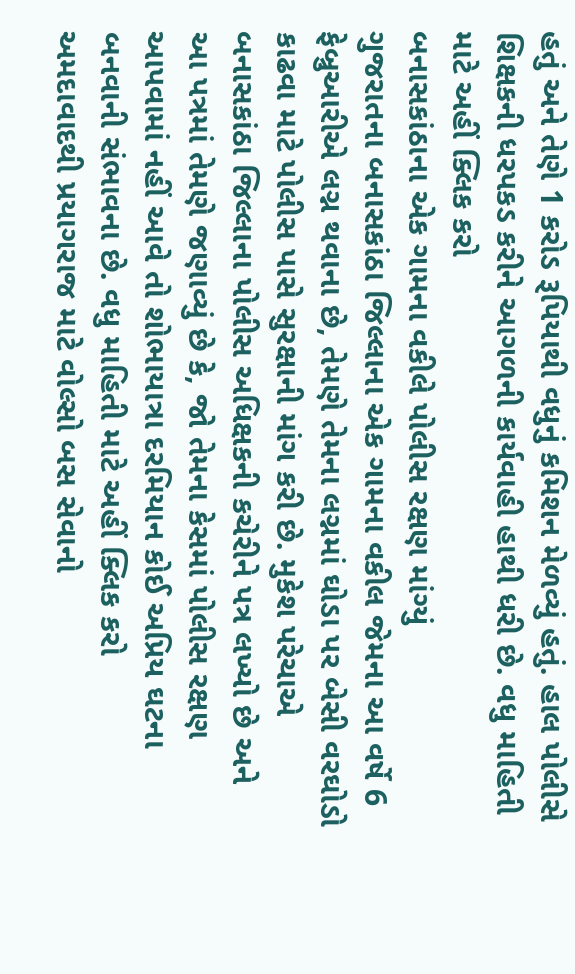હતું અને તેણે 1 કરોડ રૂપિયાથી વધુનું કમિશન મેળવ્યું હતું. હાલ પોલીસે શિક્ષકની ધરપકડ કરીને આગળની કાર્યવાહી હાથી ધરી છે. વધુ માહિતી માટે અહીં ક્લિક કરો
બનાસકાંઠાના એક ગામના વકીલે પોલીસ રક્ષણ માંગ્યું
ગુજરાતના બનાસકાંઠા જિલ્લાના એક ગામના વકીલ જેમના આ વર્ષે 6 ફેબ્રુઆરીએ લગ્ન થવાના છે, તેમણે તેમના લગ્નમાં ઘોડા પર બેસી વરઘોડો કાઢવા માટે પોલીસ પાસે સુરક્ષાની માંગ કરી છે. મુકેશ પરેચાએ બનાસકાંઠા જિલ્લાના પોલીસ અધિક્ષકની કચેરીને પત્ર લખ્યો છે અને આ પત્રમાં તેમણે જણાવ્યું છે કે, જો તેમના કેસમાં પોલીસ રક્ષણ આપવામાં નહીં આવે તો શોભાયાત્રા દરમિયાન કોઈ અપ્રિય ઘટના બનવાની સંભાવના છે. વધુ માહિતી માટે અહીં ક્લિક કરો
અમદાવાદથી પ્રયાગરાજ માટે વોલ્સો બસ સેવાનો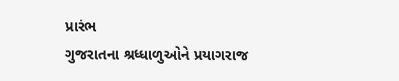પ્રારંભ
ગુજરાતના શ્રધ્ધાળુઓને પ્રયાગરાજ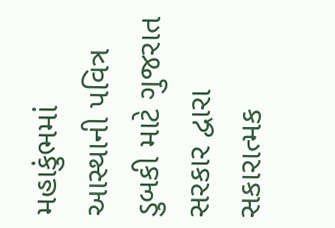મહાકુંભમાં આસ્થાની પવિત્ર ડુબકી માટે ગુજરાત સરકાર દ્વારા સકારાત્મક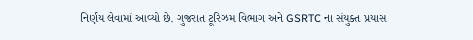નિર્ણય લેવામાં આવ્યો છે. ગુજરાત ટૂરિઝમ વિભાગ અને GSRTC ના સંયુક્ત પ્રયાસ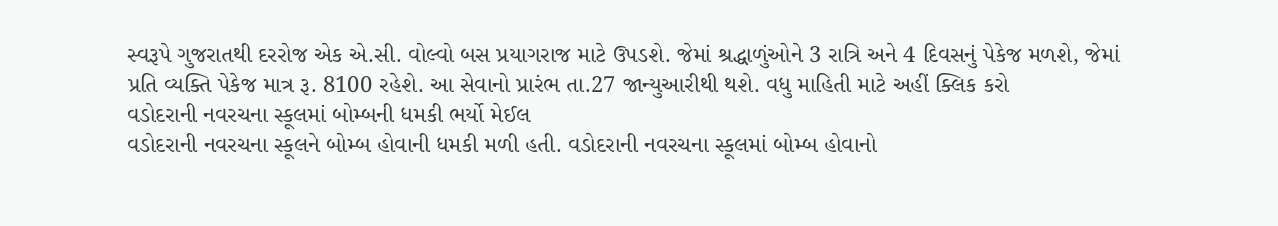સ્વરૂપે ગુજરાતથી દરરોજ એક એ.સી. વોલ્વો બસ પ્રયાગરાજ માટે ઉપડશે. જેમાં શ્રદ્ધાળુંઓને 3 રાત્રિ અને 4 દિવસનું પેકેજ મળશે, જેમાં પ્રતિ વ્યક્તિ પેકેજ માત્ર રૂ. 8100 રહેશે. આ સેવાનો પ્રારંભ તા.27 જાન્યુઆરીથી થશે. વધુ માહિતી માટે અહીં ક્લિક કરો
વડોદરાની નવરચના સ્કૂલમાં બોમ્બની ધમકી ભર્યો મેઈલ
વડોદરાની નવરચના સ્કૂલને બોમ્બ હોવાની ધમકી મળી હતી. વડોદરાની નવરચના સ્કૂલમાં બોમ્બ હોવાનો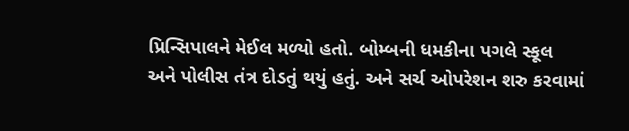પ્રિન્સિપાલને મેઈલ મળ્યો હતો. બોમ્બની ધમકીના પગલે સ્કૂલ અને પોલીસ તંત્ર દોડતું થયું હતું. અને સર્ચ ઓપરેશન શરુ કરવામાં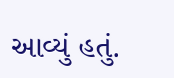આવ્યું હતું.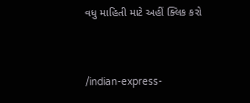વધુ માહિતી માટે અહીં ક્લિક કરો


/indian-express-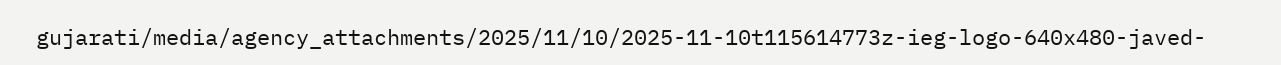gujarati/media/agency_attachments/2025/11/10/2025-11-10t115614773z-ieg-logo-640x480-javed-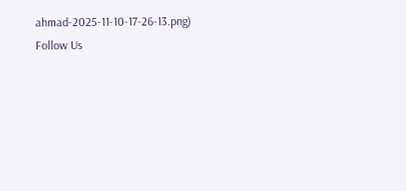ahmad-2025-11-10-17-26-13.png)
Follow Us